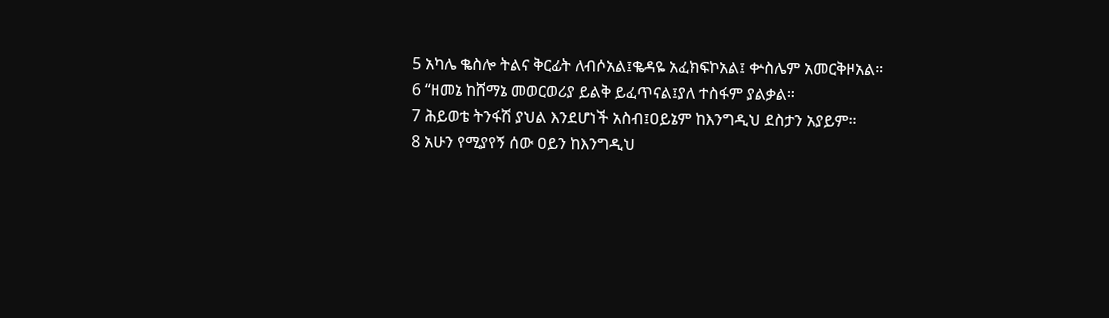5 አካሌ ቈስሎ ትልና ቅርፊት ለብሶአል፤ቈዳዬ አፈክፍኮአል፤ ቍስሌም አመርቅዞአል።
6 “ዘመኔ ከሸማኔ መወርወሪያ ይልቅ ይፈጥናል፤ያለ ተስፋም ያልቃል።
7 ሕይወቴ ትንፋሽ ያህል እንደሆነች አስብ፤ዐይኔም ከእንግዲህ ደስታን አያይም።
8 አሁን የሚያየኝ ሰው ዐይን ከእንግዲህ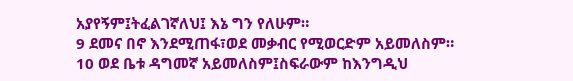አያየኝም፤ትፈልገኛለህ፤ እኔ ግን የለሁም።
9 ደመና በኖ እንደሚጠፋ፣ወደ መቃብር የሚወርድም አይመለስም።
10 ወደ ቤቱ ዳግመኛ አይመለስም፤ስፍራውም ከእንግዲህ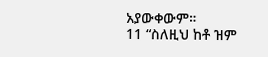አያውቀውም።
11 “ስለዚህ ከቶ ዝም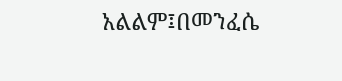አልልም፤በመንፈሴ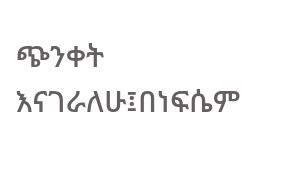ጭንቀት እናገራለሁ፤በነፍሴም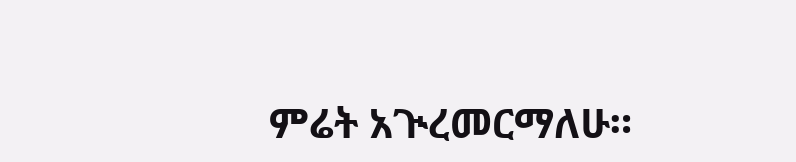ምሬት አጒረመርማለሁ።